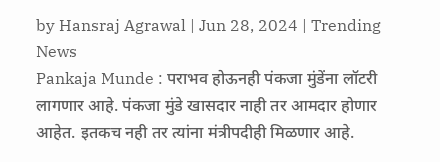by Hansraj Agrawal | Jun 28, 2024 | Trending News
Pankaja Munde : पराभव होऊनही पंकजा मुंडेंना लॉटरी लागणार आहे. पंकजा मुंडे खासदार नाही तर आमदार होणार आहेत. इतकच नही तर त्यांना मंत्रीपदीही मिळणार आहे.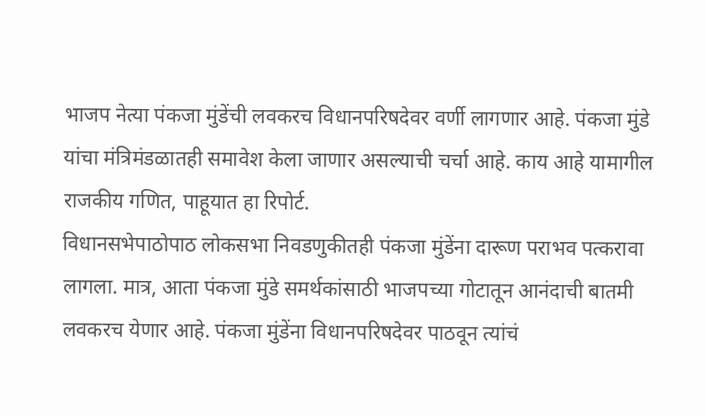भाजप नेत्या पंकजा मुंडेंची लवकरच विधानपरिषदेवर वर्णी लागणार आहे. पंकजा मुंडे यांचा मंत्रिमंडळातही समावेश केला जाणार असल्याची चर्चा आहे. काय आहे यामागील राजकीय गणित, पाहूयात हा रिपोर्ट.
विधानसभेपाठोपाठ लोकसभा निवडणुकीतही पंकजा मुंडेंना दारूण पराभव पत्करावा लागला. मात्र, आता पंकजा मुंडे समर्थकांसाठी भाजपच्या गोटातून आनंदाची बातमी लवकरच येणार आहे. पंकजा मुंडेंना विधानपरिषदेवर पाठवून त्यांचं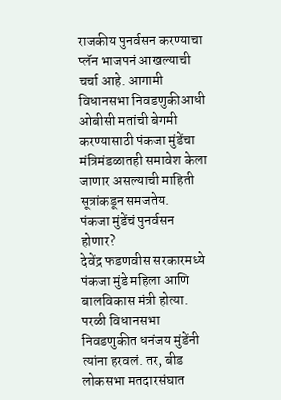राजकीय पुनर्वसन करण्याचा प्लॅन भाजपनं आखल्याची चर्चा आहे. आगामी विधानसभा निवडणुकीआधी ओबीसी मतांची बेगमी करण्यासाठी पंकजा मुंडेंचा मंत्रिमंडळातही समावेश केला जाणार असल्याची माहिती सूत्रांकडून समजतेय.
पंकजा मुंडेंचं पुनर्वसन होणार?
देवेंद्र फडणवीस सरकारमध्ये पंकजा मुंडे महिला आणि बालविकास मंत्री होत्या. परळी विधानसभा निवडणुकीत धनंजय मुंडेंनी त्यांना हरवलं. तर, बीड लोकसभा मतदारसंघात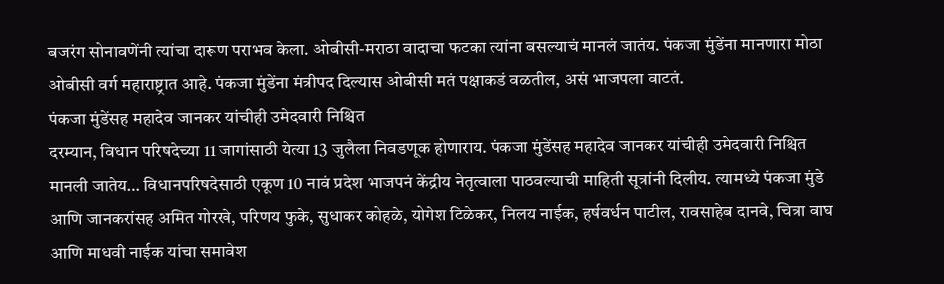बजरंग सोनावणेंनी त्यांचा दारूण पराभव केला. ओबीसी-मराठा वादाचा फटका त्यांना बसल्याचं मानलं जातंय. पंकजा मुंडेंना मानणारा मोठा ओबीसी वर्ग महाराष्ट्रात आहे. पंकजा मुंडेंना मंत्रीपद दिल्यास ओबीसी मतं पक्षाकडं वळतील, असं भाजपला वाटतं.
पंकजा मुंडेंसह महादेव जानकर यांचीही उमेदवारी निश्चित
दरम्यान, विधान परिषदेच्या 11 जागांसाठी येत्या 13 जुलैला निवडणूक होणाराय. पंकजा मुंडेंसह महादेव जानकर यांचीही उमेदवारी निश्चित मानली जातेय… विधानपरिषदेसाठी एकूण 10 नावं प्रदेश भाजपनं केंद्रीय नेतृत्वाला पाठवल्याची माहिती सूत्रांनी दिलीय. त्यामध्ये पंकजा मुंडे आणि जानकरांसह अमित गोरखे, परिणय फुके, सुधाकर कोहळे, योगेश टिळेकर, निलय नाईक, हर्षवर्धन पाटील, रावसाहेब दानवे, चित्रा वाघ आणि माधवी नाईक यांचा समावेश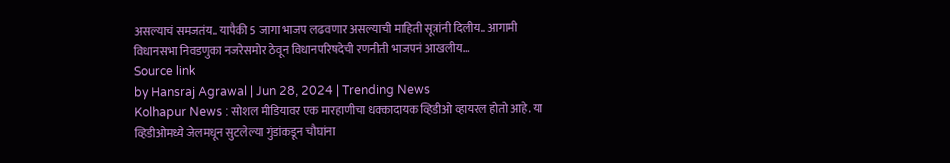असल्याचं समजतंय.. यापैकी 5 जागा भाजप लढवणार असल्याची माहिती सूत्रांनी दिलीय.. आगामी विधानसभा निवडणुका नजरेसमोर ठेवून विधानपरिषदेची रणनीती भाजपनं आखलीय…
Source link
by Hansraj Agrawal | Jun 28, 2024 | Trending News
Kolhapur News : सोशल मीडियावर एक मारहाणीचा धक्कादायक व्हिडीओ व्हायरल होतो आहे. या व्हिडीओमध्ये जेलमधून सुटलेल्या गुंडांकडून चौघांना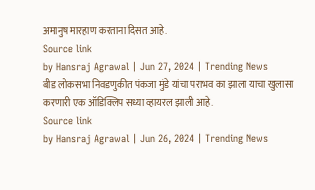अमानुष मारहाण करताना दिसत आहे.
Source link
by Hansraj Agrawal | Jun 27, 2024 | Trending News
बीड लोकसभा निवडणुकीत पंकजा मुंडे यांचा पराभव का झाला याचा खुलासा करणारी एक ऑडिक्लिप सध्या व्हायरल झाली आहे.
Source link
by Hansraj Agrawal | Jun 26, 2024 | Trending News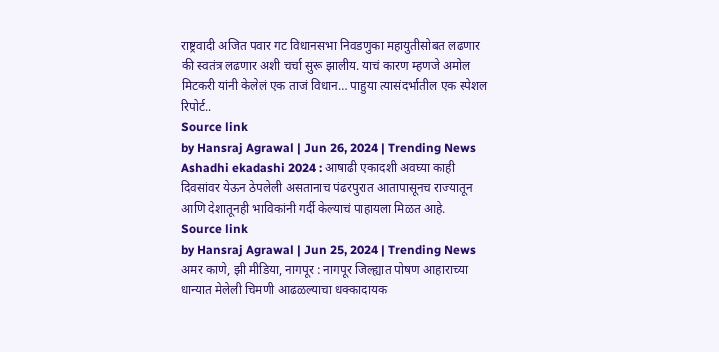राष्ट्रवादी अजित पवार गट विधानसभा निवडणुका महायुतीसोबत लढणार की स्वतंत्र लढणार अशी चर्चा सुरू झालीय. याचं कारण म्हणजे अमोल मिटकरी यांनी केलेलं एक ताजं विधान… पाहुया त्यासंदर्भातील एक स्पेशल रिपोर्ट..
Source link
by Hansraj Agrawal | Jun 26, 2024 | Trending News
Ashadhi ekadashi 2024 : आषाढी एकादशी अवघ्या काही दिवसांवर येऊन ठेपलेली असतानाच पंढरपुरात आतापासूनच राज्यातून आणि देशातूनही भाविकांनी गर्दी केल्याचं पाहायला मिळत आहे.
Source link
by Hansraj Agrawal | Jun 25, 2024 | Trending News
अमर काणे, झी मीडिया, नागपूर : नागपूर जिल्ह्यात पोषण आहाराच्या धान्यात मेलेली चिमणी आढळल्याचा धक्कादायक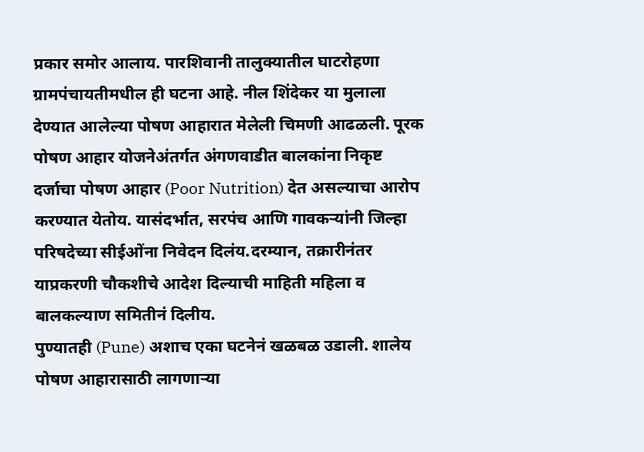प्रकार समोर आलाय. पारशिवानी तालुक्यातील घाटरोहणा ग्रामपंचायतीमधील ही घटना आहे. नील शिंदेकर या मुलाला देण्यात आलेल्या पोषण आहारात मेलेली चिमणी आढळली. पूरक पोषण आहार योजनेअंतर्गत अंगणवाडीत बालकांना निकृष्ट दर्जाचा पोषण आहार (Poor Nutrition) देत असल्याचा आरोप करण्यात येतोय. यासंदर्भात, सरपंच आणि गावकऱ्यांनी जिल्हा परिषदेच्या सीईओंना निवेदन दिलंय.दरम्यान, तक्रारीनंतर याप्रकरणी चौकशीचे आदेश दिल्याची माहिती महिला व बालकल्याण समितीनं दिलीय.
पुण्यातही (Pune) अशाच एका घटनेनं खळबळ उडाली. शालेय पोषण आहारासाठी लागणाऱ्या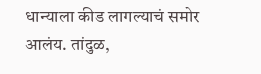धान्याला कीड लागल्याचं समोर आलंय. तांदुळ,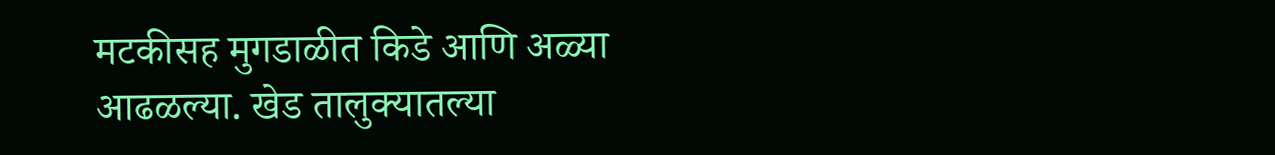मटकीसह मुगडाळीत किडे आणि अळ्या आढळल्या. खेड तालुक्यातल्या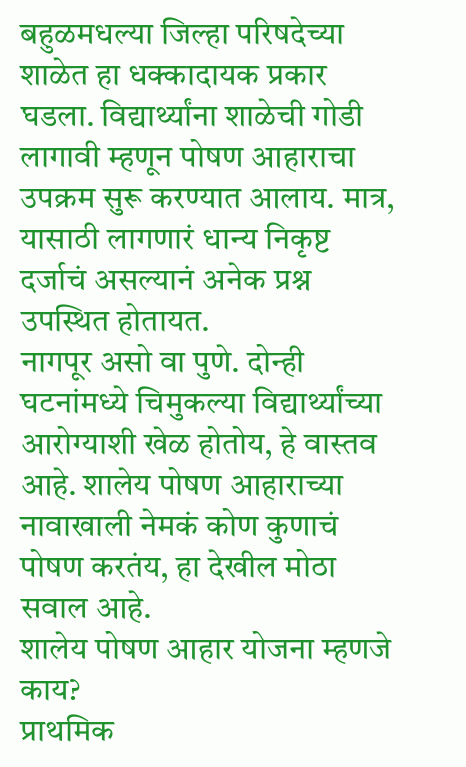बहुळमधल्या जिल्हा परिषदेच्या शाळेत हा धक्कादायक प्रकार घडला. विद्यार्थ्यांना शाळेची गोडी लागावी म्हणून पोषण आहाराचा उपक्रम सुरू करण्यात आलाय. मात्र, यासाठी लागणारं धान्य निकृष्ट दर्जाचं असल्यानं अनेक प्रश्न उपस्थित होतायत.
नागपूर असो वा पुणे. दोन्ही घटनांमध्ये चिमुकल्या विद्यार्थ्यांच्या आरोग्याशी खेळ होतोय, हे वास्तव आहे. शालेय पोषण आहाराच्या नावाखाली नेमकं कोण कुणाचं पोषण करतंय, हा देखील मोठा सवाल आहे.
शालेय पोषण आहार योजना म्हणजे काय?
प्राथमिक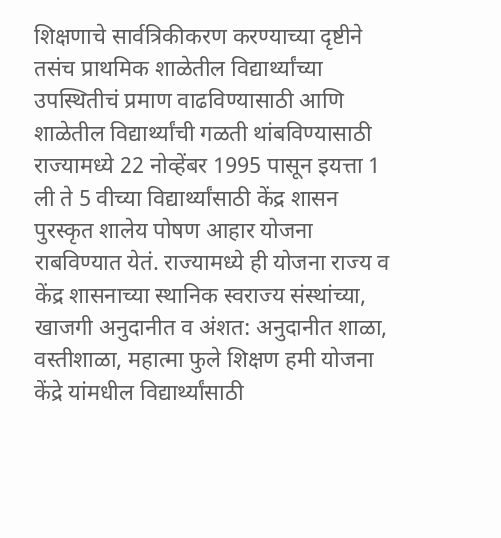शिक्षणाचे सार्वत्रिकीकरण करण्याच्या दृष्टीने तसंच प्राथमिक शाळेतील विद्यार्थ्यांच्या उपस्थितीचं प्रमाण वाढविण्यासाठी आणि शाळेतील विद्यार्थ्यांची गळती थांबविण्यासाठी राज्यामध्ये 22 नोव्हेंबर 1995 पासून इयत्ता 1 ली ते 5 वीच्या विद्यार्थ्यांसाठी केंद्र शासन पुरस्कृत शालेय पोषण आहार योजना राबविण्यात येतं. राज्यामध्ये ही योजना राज्य व केंद्र शासनाच्या स्थानिक स्वराज्य संस्थांच्या, खाजगी अनुदानीत व अंशत: अनुदानीत शाळा, वस्तीशाळा, महात्मा फुले शिक्षण हमी योजना केंद्रे यांमधील विद्यार्थ्यांसाठी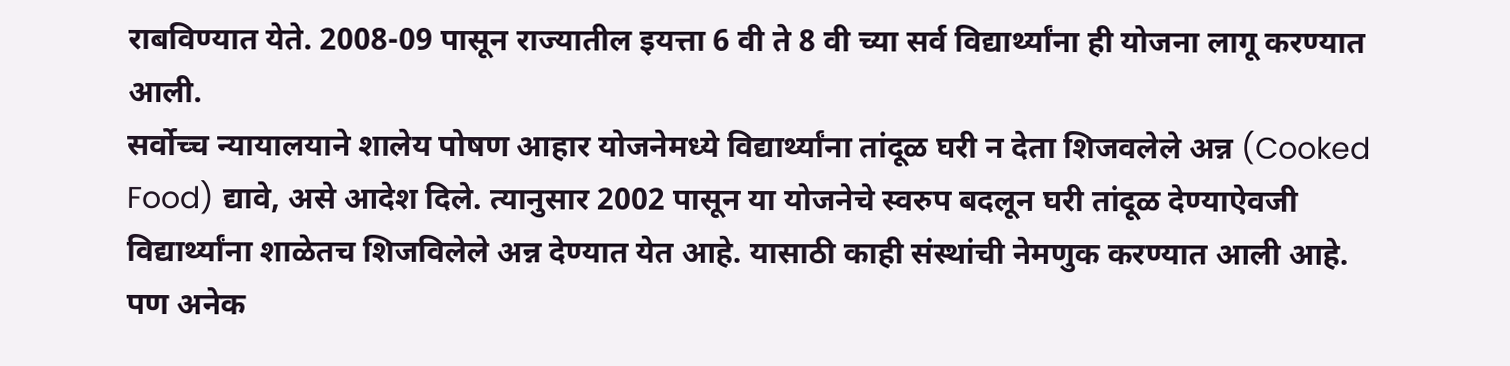राबविण्यात येते. 2008-09 पासून राज्यातील इयत्ता 6 वी ते 8 वी च्या सर्व विद्यार्थ्यांना ही योजना लागू करण्यात आली.
सर्वोच्च न्यायालयाने शालेय पोषण आहार योजनेमध्ये विद्यार्थ्यांना तांदूळ घरी न देता शिजवलेले अन्न (Cooked Food) द्यावे, असे आदेश दिले. त्यानुसार 2002 पासून या योजनेचे स्वरुप बदलून घरी तांदूळ देण्याऐवजी विद्यार्थ्यांना शाळेतच शिजविलेले अन्न देण्यात येत आहे. यासाठी काही संस्थांची नेमणुक करण्यात आली आहे. पण अनेक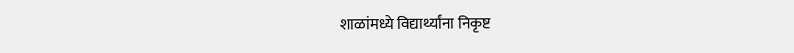शाळांमध्ये विद्यार्थ्यांना निकृष्ट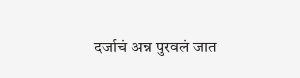दर्जाचं अन्न पुरवलं जात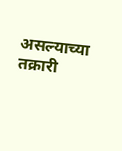असल्याच्या तक्रारी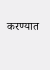करण्यात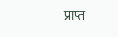प्राप्त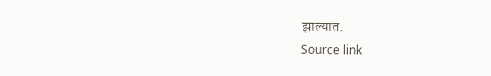झाल्यात.
Source link